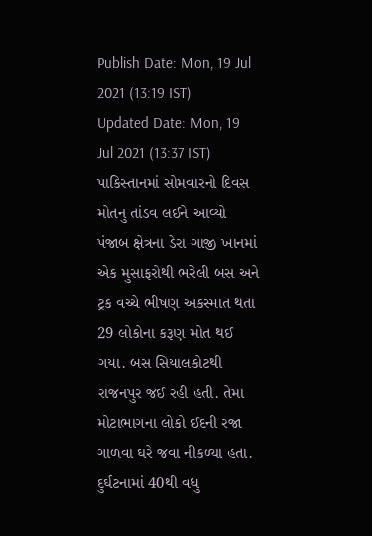Publish Date: Mon, 19 Jul 2021 (13:19 IST)
Updated Date: Mon, 19 Jul 2021 (13:37 IST)
પાકિસ્તાનમાં સોમવારનો દિવસ મોતનુ તાંડવ લઈને આવ્યો પંજાબ ક્ષેત્રના ડેરા ગાજી ખાનમાં એક મુસાફરોથી ભરેલી બસ અને ટ્રક વચ્ચે ભીષણ અકસ્માત થતા 29 લોકોના કરૂણ મોત થઈ ગયા. બસ સિયાલકોટથી રાજનપુર જઈ રહી હતી. તેમા મોટાભાગના લોકો ઈદની રજા ગાળવા ઘરે જવા નીકળ્યા હતા. દુર્ઘટનામાં 40થી વધુ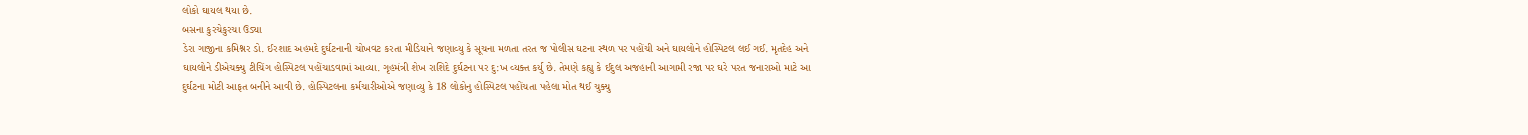લોકો ઘાયલ થયા છે.
બસના કુરચેકુરચા ઉડ્યા
ડેરા ગાજીના કમિશ્નર ડો. ઈરશાદ અહમદે દુર્ઘટનાની ચોખવટ કરતા મીડિયાને જણાવ્યુ કે સૂચના મળતા તરત જ પોલીસ ઘટના સ્થળ પર પહોંચી અને ઘાયલોને હોસ્પિટલ લઈ ગઈ. મૃતદેહ અને ઘાયલોને ડીએચક્યુ ટીચિંગ હોસ્પિટલ પહોંચાડવામાં આવ્યા. ગૃહમંત્રી શેખ રાશિદે દુર્ઘટના પર દુ:ખ વ્યક્ત કર્યુ છે. તેમણે કહ્યુ કે ઈદુલ અજહાની આગામી રજા પર ઘરે પરત જનારાઓ માટે આ દુર્ઘટના મોટી આફત બનીને આવી છે. હોસ્પિટલના કર્મચારીઓએ જણાવ્યુ કે 18 લોકોનુ હોસ્પિટલ પહોંચતા પહેલા મોત થઈ ચુક્યુ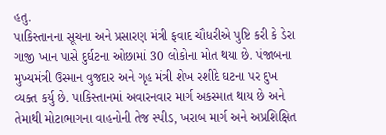હતુ.
પાકિસ્તાનના સૂચના અને પ્રસારણ મંત્રી ફવાદ ચૌધરીએ પુષ્ટિ કરી કે ડેરા ગાજી ખાન પાસે દુર્ઘટના ઓછામાં 30 લોકોના મોત થયા છે. પંજાબના મુખ્યમંત્રી ઉસ્માન વુજદાર અને ગૃહ મંત્રી શેખ રશીદે ઘટના પર દુખ વ્યક્ત કર્યુ છે. પાકિસ્તાનમાં અવારનવાર માર્ગ અકસ્માત થાય છે અને તેમાથી મોટાભાગના વાહનોની તેજ સ્પીડ, ખરાબ માર્ગ અને અપ્રશિક્ષિત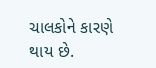ચાલકોને કારણે થાય છે.